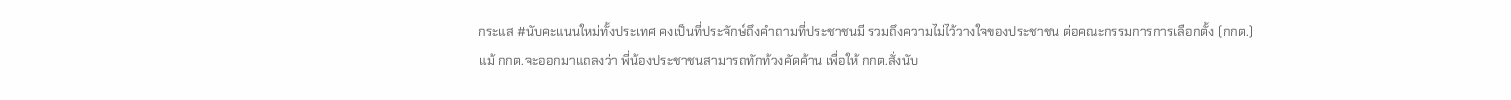กระแส #นับคะแนนใหม่ทั้งประเทศ คงเป็นที่ประจักษ์ถึงคำถามที่ประชาชนมี รวมถึงความไม่ไว้วางใจของประชาชน ต่อคณะกรรมการการเลือกตั้ง (กกต.)
แม้ กกต.จะออกมาแถลงว่า พี่น้องประชาชนสามารถทักท้วงคัดค้าน เพื่อให้ กกต.สั่งนับ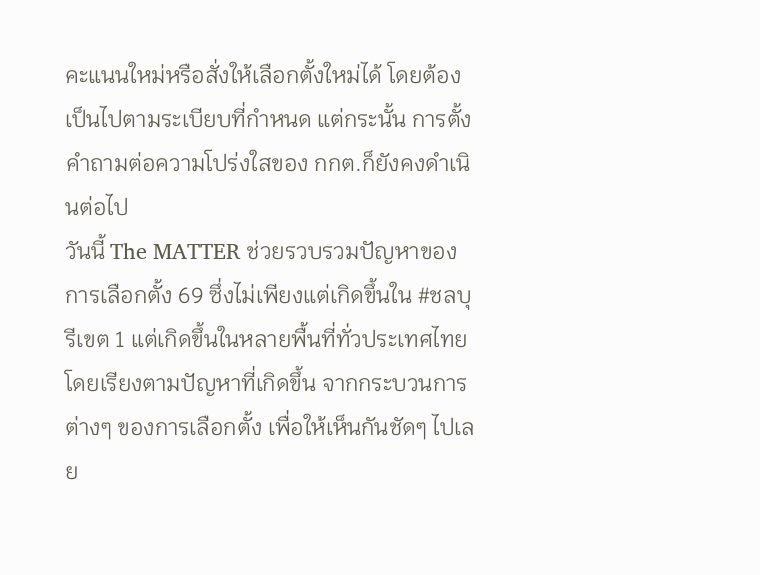คะแนนใหม่หรือสั่งให้เลือกตั้งใหม่ได้ โดยต้องเป็นไปตามระเบียบที่กำหนด แต่กระนั้น การตั้งคำถามต่อความโปร่งใสของ กกต.ก็ยังคงดำเนินต่อไป
วันนี้ The MATTER ช่วยรวบรวมปัญหาของการเลือกตั้ง 69 ซึ่งไม่เพียงแต่เกิดขึ้นใน #ชลบุรีเขต 1 แต่เกิดขึ้นในหลายพื้นที่ทั่วประเทศไทย โดยเรียงตามปัญหาที่เกิดขึ้น จากกระบวนการต่างๆ ของการเลือกตั้ง เพื่อให้เห็นกันชัดๆ ไปเลย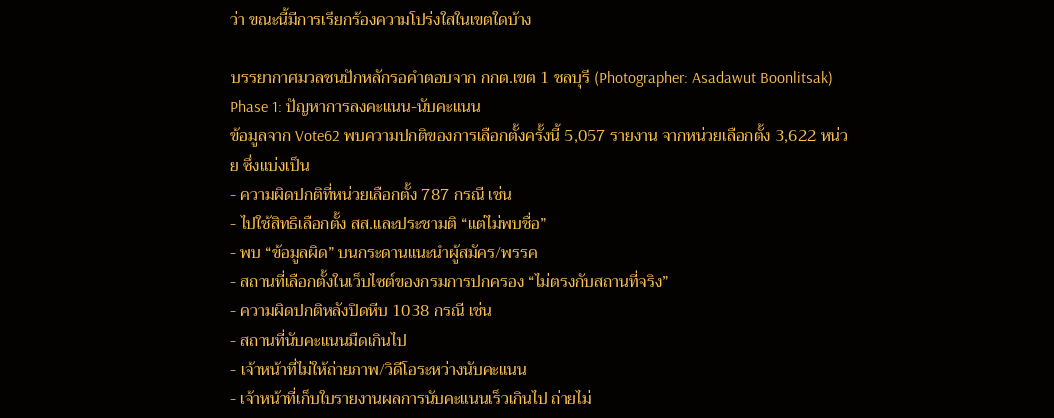ว่า ขณะนี้มีการเรียกร้องความโปร่งใสในเขตใดบ้าง

บรรยากาศมวลชนปักหลักรอคำตอบจาก กกต.เขต 1 ชลบุรี (Photographer: Asadawut Boonlitsak)
Phase 1: ปัญหาการลงคะแนน-นับคะแนน
ข้อมูลจาก Vote62 พบความปกติของการเลือกตั้งครั้งนี้ 5,057 รายงาน จากหน่วยเลือกตั้ง 3,622 หน่วย ซึ่งแบ่งเป็น
- ความผิดปกติที่หน่วยเลือกตั้ง 787 กรณี เช่น
- ไปใช้สิทธิเลือกตั้ง สส.และประชามติ “แต่ไม่พบชื่อ”
- พบ “ข้อมูลผิด” บนกระดานแนะนำผู้สมัคร/พรรค
- สถานที่เลือกตั้งในเว็บไซต์ของกรมการปกครอง “ไม่ตรงกับสถานที่จริง”
- ความผิดปกติหลังปิดหีบ 1038 กรณี เช่น
- สถานที่นับคะแนนมืดเกินไป
- เจ้าหน้าที่ไม่ให้ถ่ายภาพ/วิดีโอระหว่างนับคะแนน
- เจ้าหน้าที่เก็บใบรายงานผลการนับคะแนนเร็วเกินไป ถ่ายไม่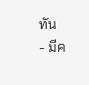ทัน
- มีค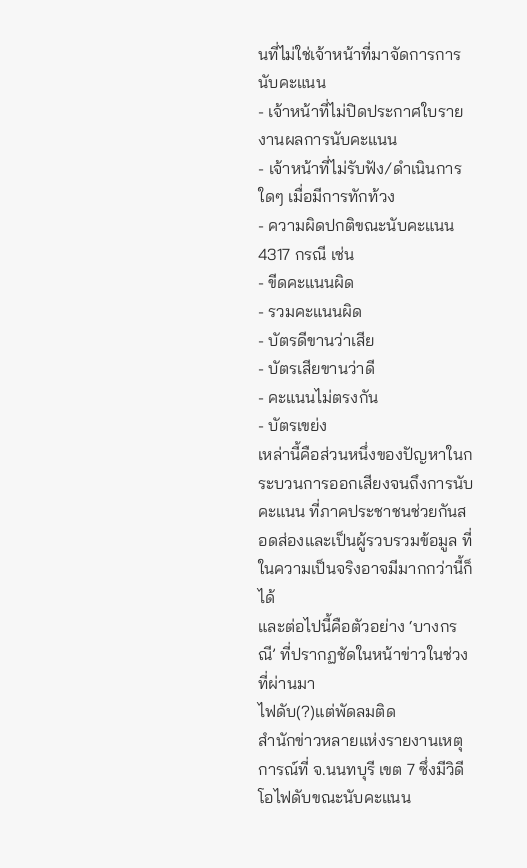นที่ไม่ใช่เจ้าหน้าที่มาจัดการการนับคะแนน
- เจ้าหน้าที่ไม่ปิดประกาศใบรายงานผลการนับคะแนน
- เจ้าหน้าที่ไม่รับฟัง/ดำเนินการใดๆ เมื่อมีการทักท้วง
- ความผิดปกติขณะนับคะแนน 4317 กรณี เช่น
- ขีดคะแนนผิด
- รวมคะแนนผิด
- บัตรดีขานว่าเสีย
- บัตรเสียขานว่าดี
- คะแนนไม่ตรงกัน
- บัตรเขย่ง
เหล่านี้คือส่วนหนึ่งของปัญหาในกระบวนการออกเสียงจนถึงการนับคะแนน ที่ภาคประชาชนช่วยกันสอดส่องและเป็นผู้รวบรวมข้อมูล ที่ในความเป็นจริงอาจมีมากกว่านี้ก็ได้
และต่อไปนี้คือตัวอย่าง ‘บางกรณี’ ที่ปรากฏชัดในหน้าข่าวในช่วงที่ผ่านมา
ไฟดับ(?)แต่พัดลมติด
สำนักข่าวหลายแห่งรายงานเหตุการณ์ที่ จ.นนทบุรี เขต 7 ซึ่งมีวิดีโอไฟดับขณะนับคะแนน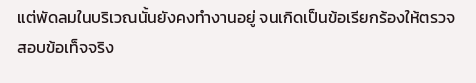แต่พัดลมในบริเวณนั้นยังคงทำงานอยู่ จนเกิดเป็นข้อเรียกร้องให้ตรวจสอบข้อเท็จจริง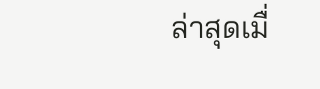ล่าสุดเมื่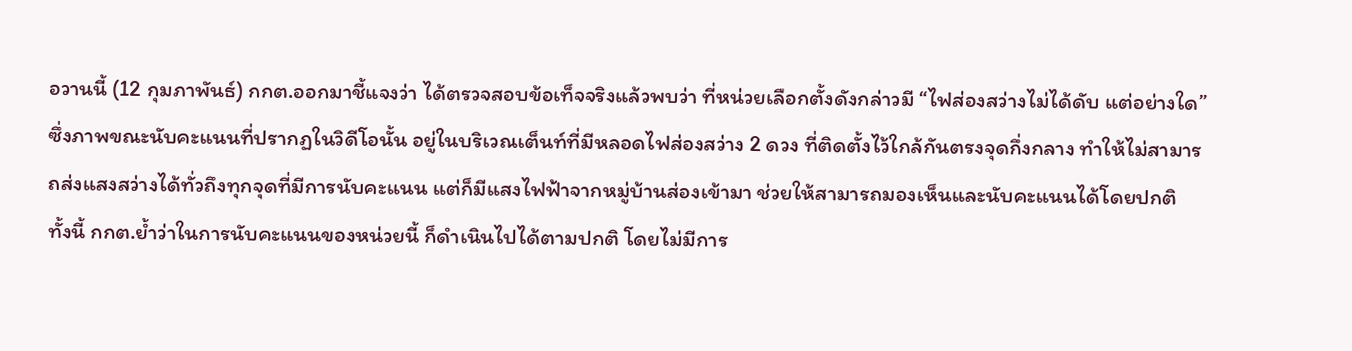อวานนี้ (12 กุมภาพันธ์) กกต.ออกมาชี้แจงว่า ได้ตรวจสอบข้อเท็จจริงแล้วพบว่า ที่หน่วยเลือกตั้งดังกล่าวมี “ไฟส่องสว่างไม่ได้ดับ แต่อย่างใด” ซึ่งภาพขณะนับคะแนนที่ปรากฏในวิดีโอนั้น อยู่ในบริเวณเต็นท์ที่มีหลอดไฟส่องสว่าง 2 ดวง ที่ติดตั้งไว้ใกล้กันตรงจุดกึ่งกลาง ทำให้ไม่สามารถส่งแสงสว่างได้ทั่วถึงทุกจุดที่มีการนับคะแนน แต่ก็มีแสงไฟฟ้าจากหมู่บ้านส่องเข้ามา ช่วยให้สามารถมองเห็นและนับคะแนนได้โดยปกติ
ทั้งนี้ กกต.ย้ำว่าในการนับคะแนนของหน่วยนี้ ก็ดำเนินไปได้ตามปกติ โดยไม่มีการ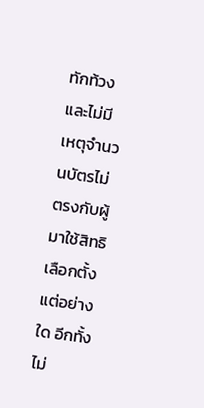ทักท้วง และไม่มีเหตุจำนวนบัตรไม่ตรงกับผู้มาใช้สิทธิเลือกตั้งแต่อย่างใด อีกทั้งไม่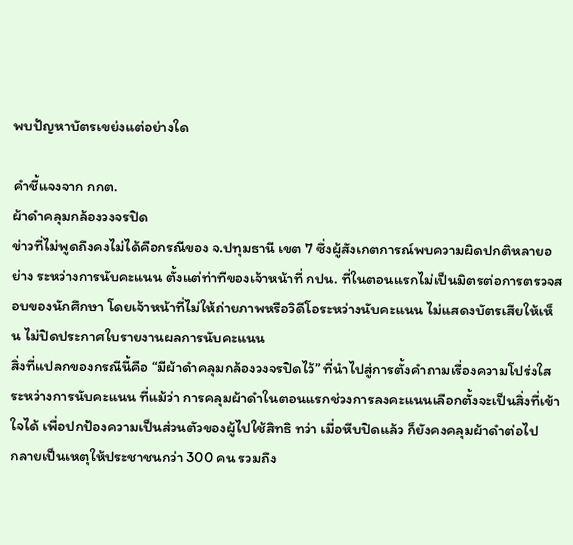พบปัญหาบัตรเขย่งแต่อย่างใด

คำชี้แจงจาก กกต.
ผ้าดำคลุมกล้องวงจรปิด
ข่าวที่ไม่พูดถึงคงไม่ได้คือกรณีของ จ.ปทุมธานี เขต 7 ซึ่งผู้สังเกตการณ์พบความผิดปกติหลายอย่าง ระหว่างการนับคะแนน ตั้งแต่ท่าทีของเจ้าหน้าที่ กปน. ที่ในตอนแรกไม่เป็นมิตรต่อการตรวจสอบของนักศึกษา โดยเจ้าหน้าที่ไม่ให้ถ่ายภาพหรือวิดีโอระหว่างนับคะแนน ไม่แสดงบัตรเสียให้เห็น ไม่ปิดประกาศใบรายงานผลการนับคะแนน
สิ่งที่แปลกของกรณีนี้คือ “มีผ้าดำคลุมกล้องวงจรปิดไว้” ที่นำไปสู่การตั้งคำถามเรื่องความโปร่งใสระหว่างการนับคะแนน ที่แม้ว่า การคลุมผ้าดำในตอนแรกช่วงการลงคะแนนเลือกตั้งจะเป็นสิ่งที่เข้าใจได้ เพื่อปกป้องความเป็นส่วนตัวของผู้ไปใช้สิทธิ ทว่า เมื่อหีบปิดแล้ว ก็ยังคงคลุมผ้าดำต่อไป
กลายเป็นเหตุให้ประชาชนกว่า 300 คน รวมถึง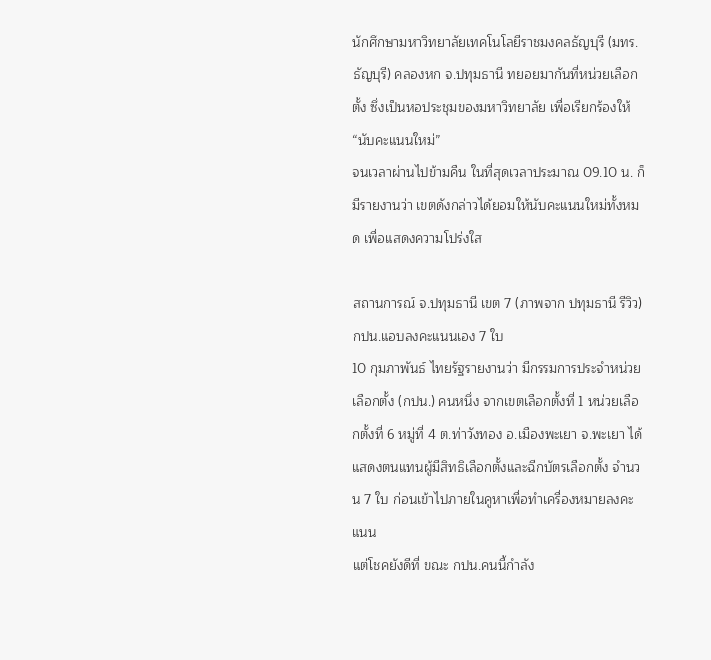นักศึกษามหาวิทยาลัยเทคโนโลยีราชมงคลธัญบุรี (มทร.ธัญบุรี) คลองหก จ.ปทุมธานี ทยอยมากันที่หน่วยเลือกตั้ง ซึ่งเป็นหอประชุมของมหาวิทยาลัย เพื่อเรียกร้องให้ “นับคะแนนใหม่”
จนเวลาผ่านไปข้ามคืน ในที่สุดเวลาประมาณ 09.10 น. ก็มีรายงานว่า เขตดังกล่าวได้ยอมให้นับคะแนนใหม่ทั้งหมด เพื่อแสดงความโปร่งใส

สถานการณ์ จ.ปทุมธานี เขต 7 (ภาพจาก ปทุมธานี รีวิว)
กปน.แอบลงคะแนนเอง 7 ใบ
10 กุมภาพันธ์ ไทยรัฐรายงานว่า มีกรรมการประจำหน่วยเลือกตั้ง (กปน.) คนหนึ่ง จากเขตเลือกตั้งที่ 1 หน่วยเลือกตั้งที่ 6 หมู่ที่ 4 ต.ท่าวังทอง อ.เมืองพะเยา จ.พะเยา ได้แสดงตนแทนผู้มีสิทธิเลือกตั้งและฉีกบัตรเลือกตั้ง จำนวน 7 ใบ ก่อนเข้าไปภายในคูหาเพื่อทำเครื่องหมายลงคะแนน
แต่โชคยังดีที่ ขณะ กปน.คนนี้กำลัง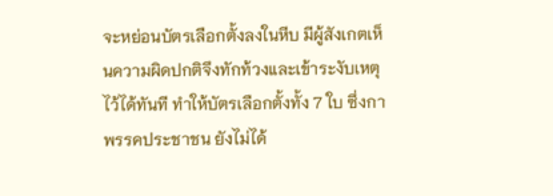จะหย่อนบัตรเลือกตั้งลงในหีบ มีผู้สังเกตเห็นความผิดปกติจึงทักท้วงและเข้าระงับเหตุไว้ได้ทันที ทำให้บัตรเลือกตั้งทั้ง 7 ใบ ซึ่งกาพรรคประชาชน ยังไม่ได้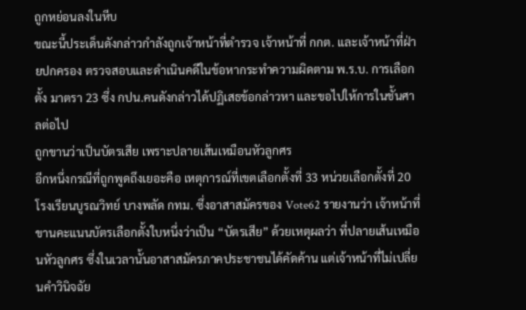ถูกหย่อนลงในหีบ
ขณะนี้ประเด็นดังกล่าวกำลังถูกเจ้าหน้าที่ตำรวจ เจ้าหน้าที่ กกต. และเจ้าหน้าที่ฝ่ายปกครอง ตรวจสอบและดำเนินคดีในข้อหากระทำความผิดตาม พ.ร.บ. การเลือกตั้ง มาตรา 23 ซึ่ง กปน.คนดังกล่าวได้ปฏิเสธข้อกล่าวหา และขอไปให้การในชั้นศาลต่อไป
ถูกขานว่าเป็นบัตรเสีย เพราะปลายเส้นเหมือนหัวลูกศร
อีกหนึ่งกรณีที่ถูกพูดถึงเยอะคือ เหตุการณ์ที่เขตเลือกตั้งที่ 33 หน่วยเลือกตั้งที่ 20 โรงเรียนบูรณวิทย์ บางพลัด กทม. ซึ่งอาสาสมัครของ Vote62 รายงานว่า เจ้าหน้าที่ขานคะแนนบัตรเลือกตั้งใบหนึ่งว่าเป็น “บัตรเสีย” ด้วยเหตุผลว่า ที่ปลายเส้นเหมือนหัวลูกศร ซึ่งในเวลานั้นอาสาสมัครภาคประชาชนได้คัดค้าน แต่เจ้าหน้าที่ไม่เปลี่ยนคำวินิจฉัย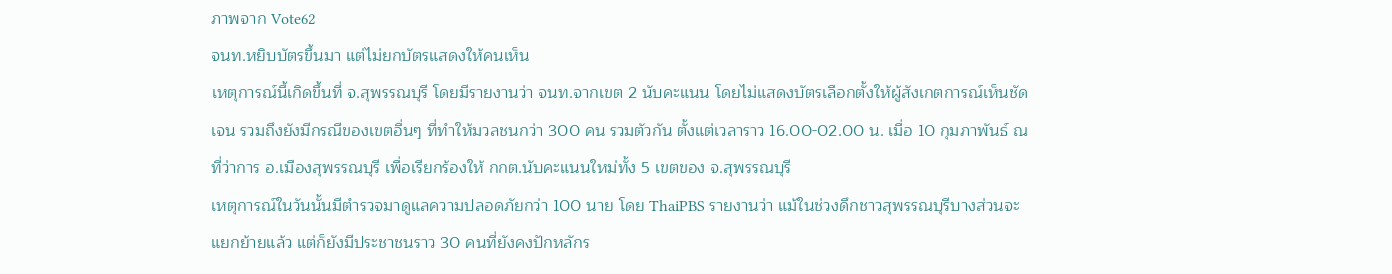ภาพจาก Vote62
จนท.หยิบบัตรขึ้นมา แต่ไม่ยกบัตรแสดงให้คนเห็น
เหตุการณ์นี้เกิดขึ้นที่ จ.สุพรรณบุรี โดยมีรายงานว่า จนท.จากเขต 2 นับคะแนน โดยไม่แสดงบัตรเลือกตั้งให้ผู้สังเกตการณ์เห็นชัดเจน รวมถึงยังมีกรณีของเขตอื่นๆ ที่ทำให้มวลชนกว่า 300 คน รวมตัวกัน ตั้งแต่เวลาราว 16.00-02.00 น. เมื่อ 10 กุมภาพันธ์ ณ ที่ว่าการ อ.เมืองสุพรรณบุรี เพื่อเรียกร้องให้ กกต.นับคะแนนใหม่ทั้ง 5 เขตของ จ.สุพรรณบุรี
เหตุการณ์ในวันนั้นมีตำรวจมาดูแลความปลอดภัยกว่า 100 นาย โดย ThaiPBS รายงานว่า แม้ในช่วงดึกชาวสุพรรณบุรีบางส่วนจะแยกย้ายแล้ว แต่ก็ยังมีประชาชนราว 30 คนที่ยังคงปักหลักร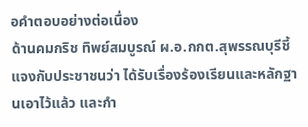อคำตอบอย่างต่อเนื่อง
ด้านคมกริช ทิพย์สมบูรณ์ ผ.อ.กกต.สุพรรณบุรีชี้แจงกับประชาชนว่า ได้รับเรื่องร้องเรียนและหลักฐานเอาไว้แล้ว และกำ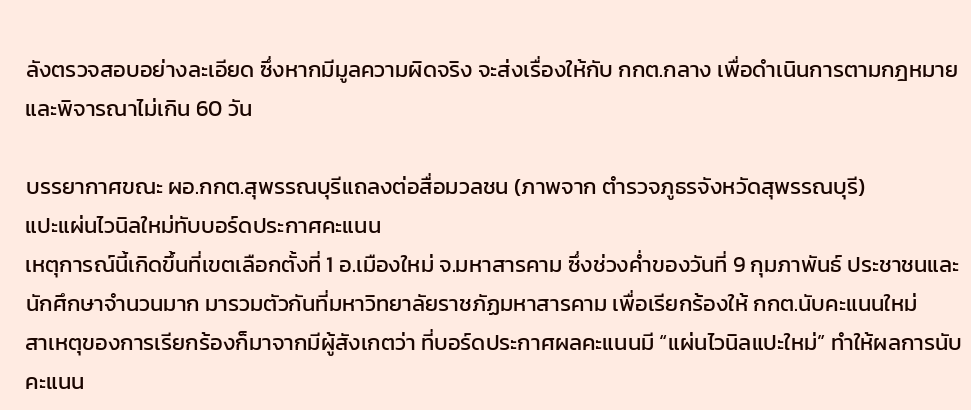ลังตรวจสอบอย่างละเอียด ซึ่งหากมีมูลความผิดจริง จะส่งเรื่องให้กับ กกต.กลาง เพื่อดำเนินการตามกฎหมาย และพิจารณาไม่เกิน 60 วัน

บรรยากาศขณะ ผอ.กกต.สุพรรณบุรีแถลงต่อสื่อมวลชน (ภาพจาก ตำรวจภูธรจังหวัดสุพรรณบุรี)
แปะแผ่นไวนิลใหม่ทับบอร์ดประกาศคะแนน
เหตุการณ์นี้เกิดขึ้นที่เขตเลือกตั้งที่ 1 อ.เมืองใหม่ จ.มหาสารคาม ซึ่งช่วงค่ำของวันที่ 9 กุมภาพันธ์ ประชาชนและนักศึกษาจำนวนมาก มารวมตัวกันที่มหาวิทยาลัยราชภัฏมหาสารคาม เพื่อเรียกร้องให้ กกต.นับคะแนนใหม่
สาเหตุของการเรียกร้องก็มาจากมีผู้สังเกตว่า ที่บอร์ดประกาศผลคะแนนมี “แผ่นไวนิลแปะใหม่” ทำให้ผลการนับคะแนน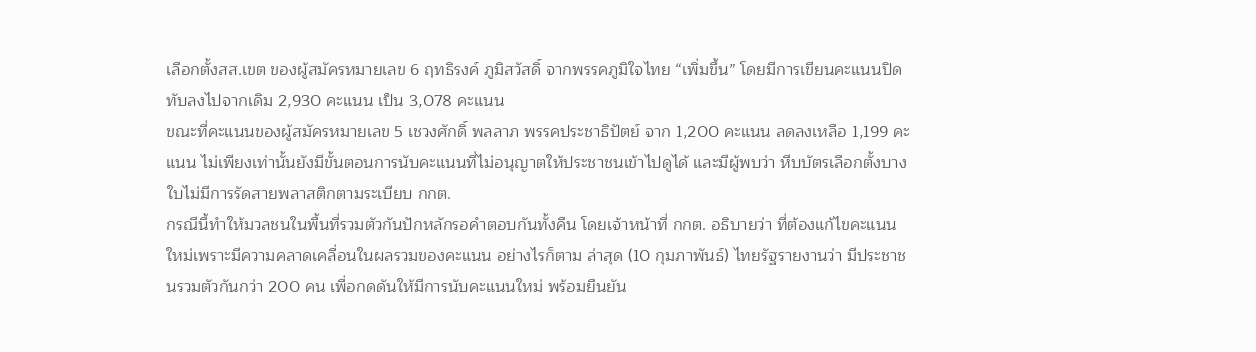เลือกตั้งสส.เขต ของผู้สมัครหมายเลข 6 ฤทธิรงค์ ภูมิสวัสดิ์ จากพรรคภูมิใจไทย “เพิ่มขึ้น” โดยมีการเขียนคะแนนปิดทับลงไปจากเดิม 2,930 คะแนน เป็น 3,078 คะแนน
ขณะที่คะแนนของผู้สมัครหมายเลข 5 เชวงศักดิ์ พลลาภ พรรคประชาธิปัตย์ จาก 1,200 คะแนน ลดลงเหลือ 1,199 คะแนน ไม่เพียงเท่านั้นยังมีขั้นตอนการนับคะแนนที่ไม่อนุญาตให้ประชาชนเข้าไปดูได้ และมีผู้พบว่า หีบบัตรเลือกตั้งบางใบไม่มีการรัดสายพลาสติกตามระเบียบ กกต.
กรณีนี้ทำให้มวลชนในพื้นที่รวมตัวกันปักหลักรอคำตอบกันทั้งคืน โดยเจ้าหน้าที่ กกต. อธิบายว่า ที่ต้องแก้ไขคะแนนใหม่เพราะมีความคลาดเคลื่อนในผลรวมของคะแนน อย่างไรก็ตาม ล่าสุด (10 กุมภาพันธ์) ไทยรัฐรายงานว่า มีประชาชนรวมตัวกันกว่า 200 คน เพื่อกดดันให้มีการนับคะแนนใหม่ พร้อมยืนยัน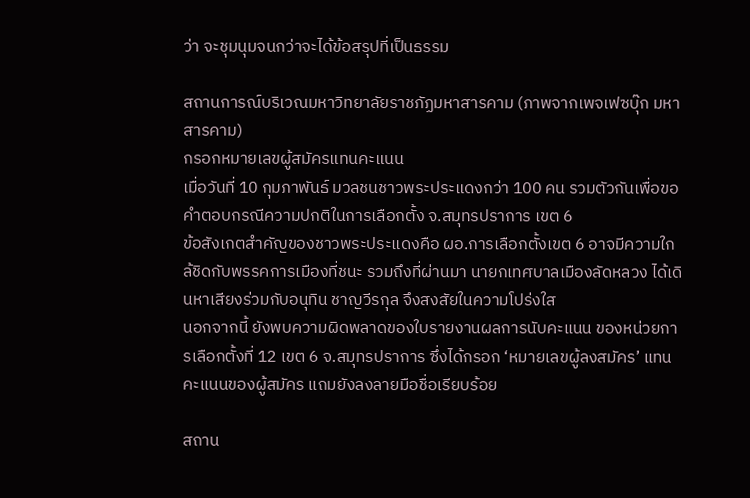ว่า จะชุมนุมจนกว่าจะได้ข้อสรุปที่เป็นธรรม

สถานการณ์บริเวณมหาวิทยาลัยราชภัฏมหาสารคาม (ภาพจากเพจเฟซบุ๊ก มหาสารคาม)
กรอกหมายเลขผู้สมัครแทนคะแนน
เมื่อวันที่ 10 กุมภาพันธ์ มวลชนชาวพระประแดงกว่า 100 คน รวมตัวกันเพื่อขอคำตอบกรณีความปกติในการเลือกตั้ง จ.สมุทรปราการ เขต 6
ข้อสังเกตสำคัญของชาวพระประแดงคือ ผอ.การเลือกตั้งเขต 6 อาจมีความใกล้ชิดกับพรรคการเมืองที่ชนะ รวมถึงที่ผ่านมา นายกเทศบาลเมืองลัดหลวง ได้เดินหาเสียงร่วมกับอนุทิน ชาญวีรกุล จึงสงสัยในความโปร่งใส
นอกจากนี้ ยังพบความผิดพลาดของใบรายงานผลการนับคะแนน ของหน่วยการเลือกตั้งที่ 12 เขต 6 จ.สมุทรปราการ ซึ่งได้กรอก ‘หมายเลขผู้ลงสมัคร’ แทนคะแนนของผู้สมัคร แถมยังลงลายมือชื่อเรียบร้อย

สถาน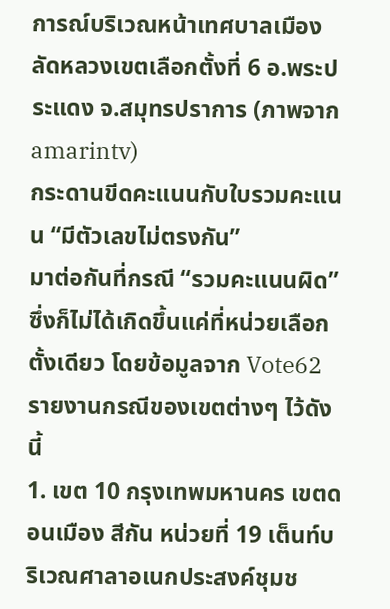การณ์บริเวณหน้าเทศบาลเมืองลัดหลวงเขตเลือกตั้งที่ 6 อ.พระประแดง จ.สมุทรปราการ (ภาพจาก amarintv)
กระดานขีดคะแนนกับใบรวมคะแนน “มีตัวเลขไม่ตรงกัน”
มาต่อกันที่กรณี “รวมคะแนนผิด” ซึ่งก็ไม่ได้เกิดขึ้นแค่ที่หน่วยเลือกตั้งเดียว โดยข้อมูลจาก Vote62 รายงานกรณีของเขตต่างๆ ไว้ดังนี้
1. เขต 10 กรุงเทพมหานคร เขตดอนเมือง สีกัน หน่วยที่ 19 เต็นท์บริเวณศาลาอเนกประสงค์ชุมช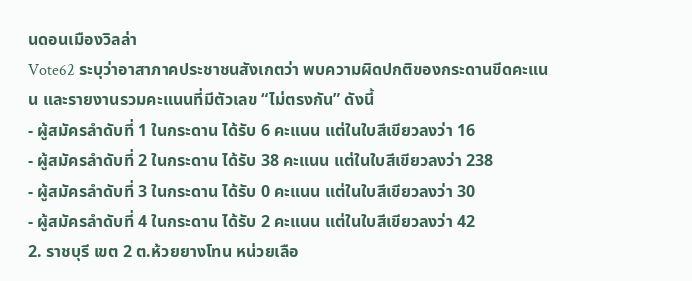นดอนเมืองวิลล่า
Vote62 ระบุว่าอาสาภาคประชาชนสังเกตว่า พบความผิดปกติของกระดานขีดคะแนน และรายงานรวมคะแนนที่มีตัวเลข “ไม่ตรงกัน” ดังนี้
- ผู้สมัครลำดับที่ 1 ในกระดาน ได้รับ 6 คะแนน แต่ในใบสีเขียวลงว่า 16
- ผู้สมัครลำดับที่ 2 ในกระดาน ได้รับ 38 คะแนน แต่ในใบสีเขียวลงว่า 238
- ผู้สมัครลำดับที่ 3 ในกระดาน ได้รับ 0 คะแนน แต่ในใบสีเขียวลงว่า 30
- ผู้สมัครลำดับที่ 4 ในกระดาน ได้รับ 2 คะแนน แต่ในใบสีเขียวลงว่า 42
2. ราชบุรี เขต 2 ต.ห้วยยางโทน หน่วยเลือ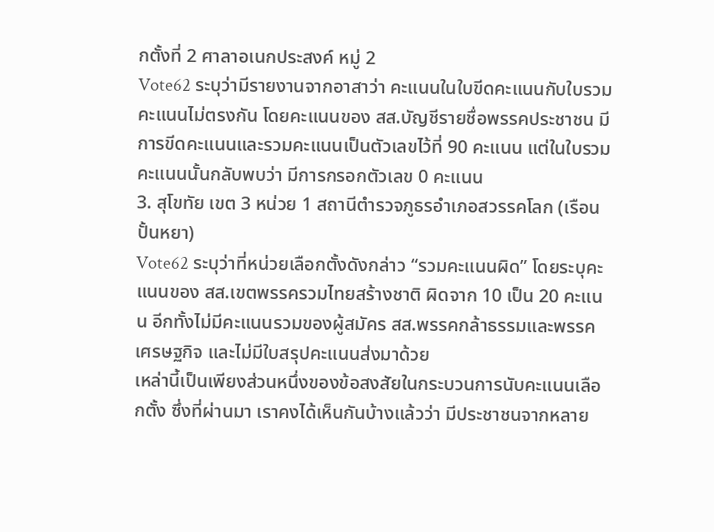กตั้งที่ 2 ศาลาอเนกประสงค์ หมู่ 2
Vote62 ระบุว่ามีรายงานจากอาสาว่า คะแนนในใบขีดคะแนนกับใบรวมคะแนนไม่ตรงกัน โดยคะแนนของ สส.บัญชีรายชื่อพรรคประชาชน มีการขีดคะแนนและรวมคะแนนเป็นตัวเลขไว้ที่ 90 คะแนน แต่ในใบรวมคะแนนนั้นกลับพบว่า มีการกรอกตัวเลข 0 คะแนน
3. สุโขทัย เขต 3 หน่วย 1 สถานีตำรวจภูธรอำเภอสวรรคโลก (เรือนปั้นหยา)
Vote62 ระบุว่าที่หน่วยเลือกตั้งดังกล่าว “รวมคะแนนผิด” โดยระบุคะแนนของ สส.เขตพรรครวมไทยสร้างชาติ ผิดจาก 10 เป็น 20 คะแนน อีกทั้งไม่มีคะแนนรวมของผู้สมัคร สส.พรรคกล้าธรรมและพรรคเศรษฐกิจ และไม่มีใบสรุปคะแนนส่งมาด้วย
เหล่านี้เป็นเพียงส่วนหนึ่งของข้อสงสัยในกระบวนการนับคะแนนเลือกตั้ง ซึ่งที่ผ่านมา เราคงได้เห็นกันบ้างแล้วว่า มีประชาชนจากหลาย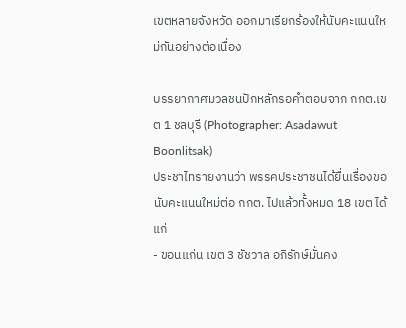เขตหลายจังหวัด ออกมาเรียกร้องให้นับคะแนนใหม่กันอย่างต่อเนื่อง

บรรยากาศมวลชนปักหลักรอคำตอบจาก กกต.เขต 1 ชลบุรี (Photographer: Asadawut Boonlitsak)
ประชาไทรายงานว่า พรรคประชาชนได้ยื่นเรื่องขอนับคะแนนใหม่ต่อ กกต. ไปแล้วทั้งหมด 18 เขต ได้แก่
- ขอนแก่น เขต 3 ชัชวาล อภิรักษ์มั่นคง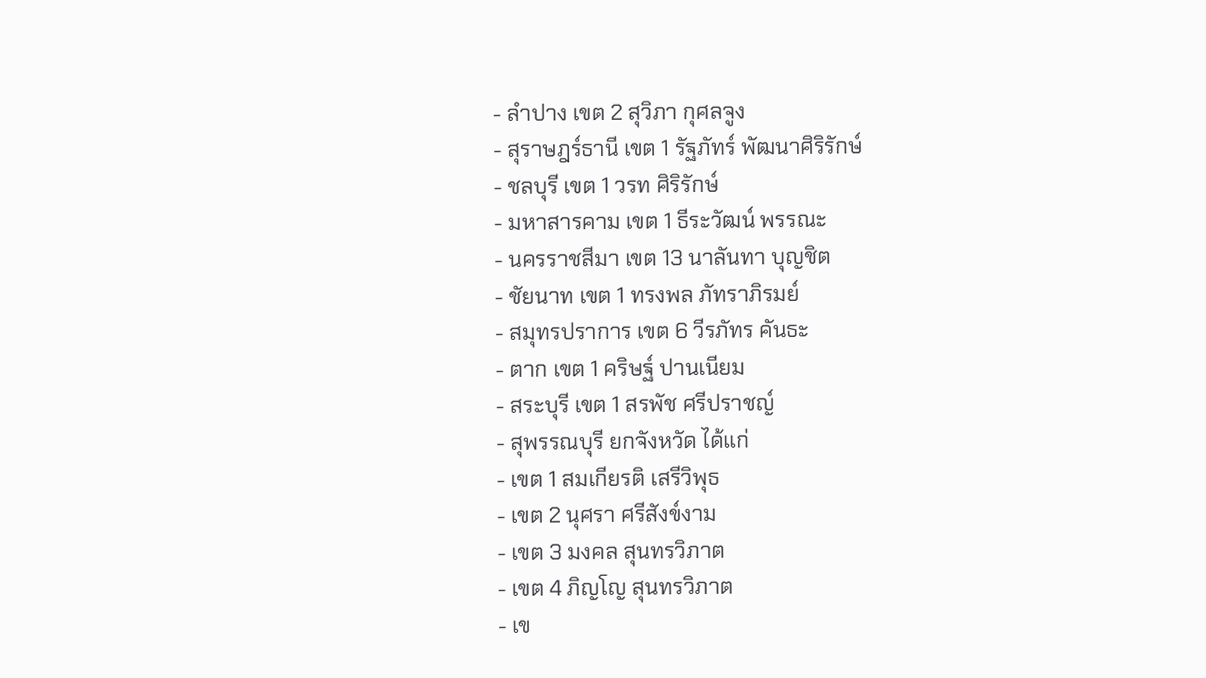- ลำปาง เขต 2 สุวิภา กุศลจูง
- สุราษฎร์ธานี เขต 1 รัฐภัทร์ พัฒนาศิริรักษ์
- ชลบุรี เขต 1 วรท ศิริรักษ์
- มหาสารคาม เขต 1 ธีระวัฒน์ พรรณะ
- นครราชสีมา เขต 13 นาลันทา บุญชิต
- ชัยนาท เขต 1 ทรงพล ภัทราภิรมย์
- สมุทรปราการ เขต 6 วีรภัทร คันธะ
- ตาก เขต 1 คริษฐ์ ปานเนียม
- สระบุรี เขต 1 สรพัช ศรีปราชญ์
- สุพรรณบุรี ยกจังหวัด ได้แก่
- เขต 1 สมเกียรติ เสรีวิพุธ
- เขต 2 นุศรา ศรีสังข์งาม
- เขต 3 มงคล สุนทรวิภาต
- เขต 4 ภิญโญ สุนทรวิภาต
- เข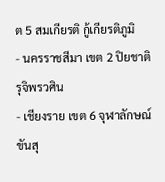ต 5 สมเกียรติ กู้เกียรติภูมิ
- นครราชสีมา เขต 2 ปิยชาติ รุจิพรวศิน
- เชียงราย เขต 6 จุฬาลักษณ์ ขันสุ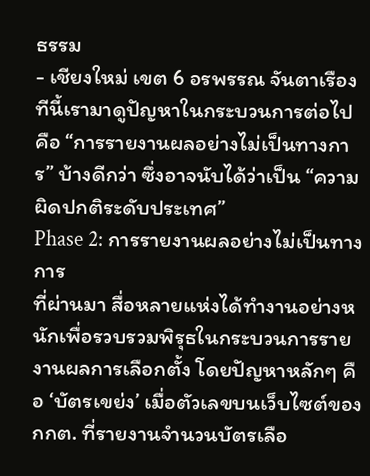ธรรม
- เชียงใหม่ เขต 6 อรพรรณ จันตาเรือง
ทีนี้เรามาดูปัญหาในกระบวนการต่อไปคือ “การรายงานผลอย่างไม่เป็นทางการ” บ้างดีกว่า ซึ่งอาจนับได้ว่าเป็น “ความผิดปกติระดับประเทศ”
Phase 2: การรายงานผลอย่างไม่เป็นทางการ
ที่ผ่านมา สื่อหลายแห่งได้ทำงานอย่างหนักเพื่อรวบรวมพิรุธในกระบวนการรายงานผลการเลือกตั้ง โดยปัญหาหลักๆ คือ ‘บัตรเขย่ง’ เมื่อตัวเลขบนเว็บไซต์ของ กกต. ที่รายงานจำนวนบัตรเลือ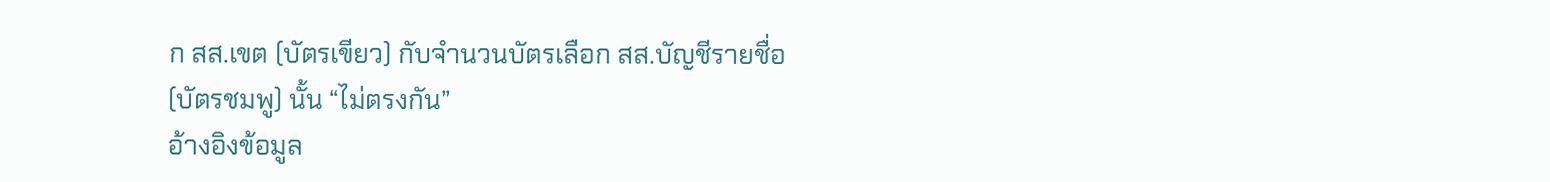ก สส.เขต (บัตรเขียว) กับจำนวนบัตรเลือก สส.บัญชีรายชื่อ (บัตรชมพู) นั้น “ไม่ตรงกัน”
อ้างอิงข้อมูล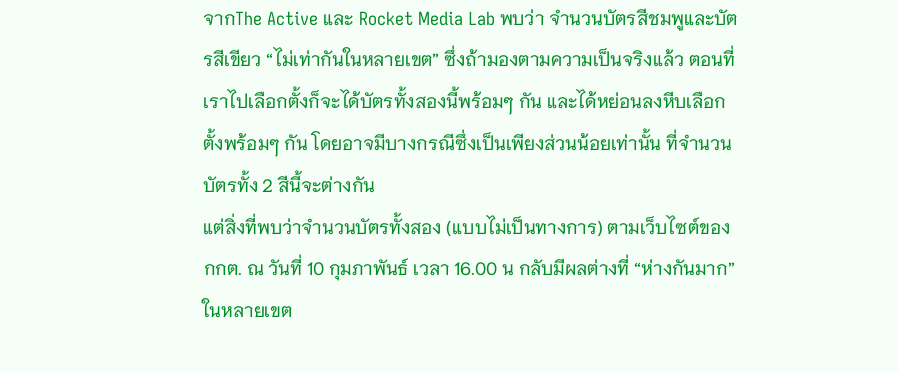จากThe Active และ Rocket Media Lab พบว่า จำนวนบัตรสีชมพูและบัตรสีเขียว “ไม่เท่ากันในหลายเขต” ซึ่งถ้ามองตามความเป็นจริงแล้ว ตอนที่เราไปเลือกตั้งก็จะได้บัตรทั้งสองนี้พร้อมๆ กัน และได้หย่อนลงหีบเลือกตั้งพร้อมๆ กัน โดยอาจมีบางกรณีซึ่งเป็นเพียงส่วนน้อยเท่านั้น ที่จำนวนบัตรทั้ง 2 สีนี้จะต่างกัน
แต่สิ่งที่พบว่าจำนวนบัตรทั้งสอง (แบบไม่เป็นทางการ) ตามเว็บไซต์ของ กกต. ณ วันที่ 10 กุมภาพันธ์ เวลา 16.00 น กลับมีผลต่างที่ “ห่างกันมาก” ในหลายเขต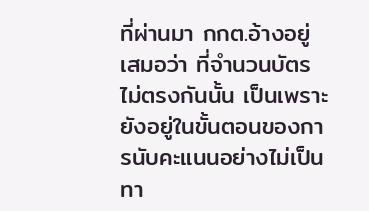ที่ผ่านมา กกต.อ้างอยู่เสมอว่า ที่จำนวนบัตรไม่ตรงกันนั้น เป็นเพราะยังอยู่ในขั้นตอนของการนับคะแนนอย่างไม่เป็นทา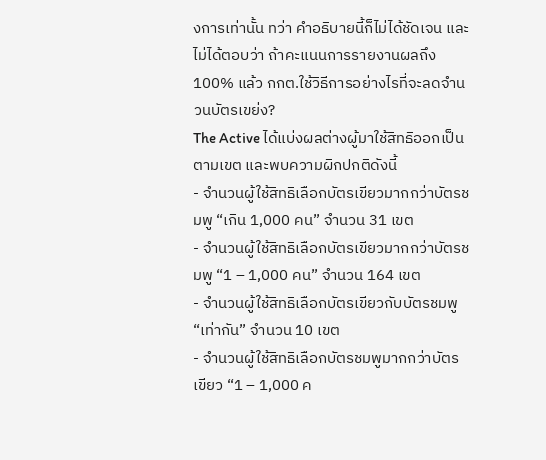งการเท่านั้น ทว่า คำอธิบายนี้ก็ไม่ได้ชัดเจน และไม่ได้ตอบว่า ถ้าคะแนนการรายงานผลถึง 100% แล้ว กกต.ใช้วิธีการอย่างไรที่จะลดจำนวนบัตรเขย่ง?
The Active ได้แบ่งผลต่างผู้มาใช้สิทธิออกเป็นตามเขต และพบความผิกปกติดังนี้
- จำนวนผู้ใช้สิทธิเลือกบัตรเขียวมากกว่าบัตรชมพู “เกิน 1,000 คน” จำนวน 31 เขต
- จำนวนผู้ใช้สิทธิเลือกบัตรเขียวมากกว่าบัตรชมพู “1 – 1,000 คน” จำนวน 164 เขต
- จำนวนผู้ใช้สิทธิเลือกบัตรเขียวกับบัตรชมพู “เท่ากัน” จำนวน 10 เขต
- จำนวนผู้ใช้สิทธิเลือกบัตรชมพูมากกว่าบัตรเขียว “1 – 1,000 ค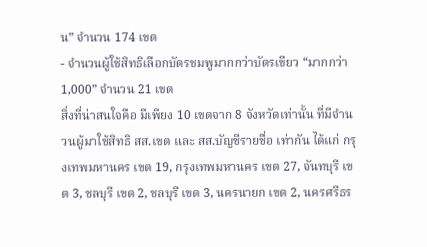น” จำนวน 174 เขต
- จำนวนผู้ใช้สิทธิเลือกบัตรชมพูมากกว่าบัตรเขียว “มากกว่า 1,000” จำนวน 21 เขต
สิ่งที่น่าสนใจคือ มีเพียง 10 เขตจาก 8 จังหวัดเท่านั้น ที่มีจำนวนผู้มาใช้สิทธิ สส.เขต และ สส.บัญชีรายชื่อ เท่ากัน ได้แก่ กรุงเทพมหานคร เขต 19, กรุงเทพมหานคร เขต 27, จันทบุรี เขต 3, ชลบุรี เขต 2, ชลบุรี เขต 3, นครนายก เขต 2, นครศรีธร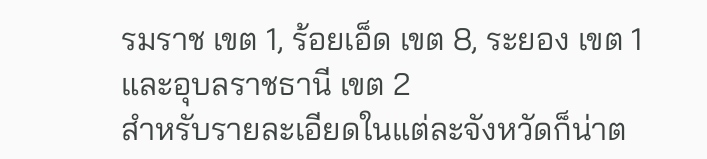รมราช เขต 1, ร้อยเอ็ด เขต 8, ระยอง เขต 1 และอุบลราชธานี เขต 2
สำหรับรายละเอียดในแต่ละจังหวัดก็น่าต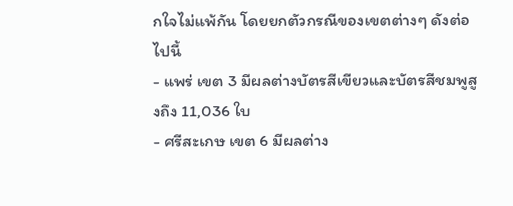กใจไม่แพ้กัน โดยยกตัวกรณีของเขตต่างๆ ดังต่อไปนี้
- แพร่ เขต 3 มีผลต่างบัตรสีเขียวและบัตรสีชมพูสูงถึง 11,036 ใบ
- ศรีสะเกษ เขต 6 มีผลต่าง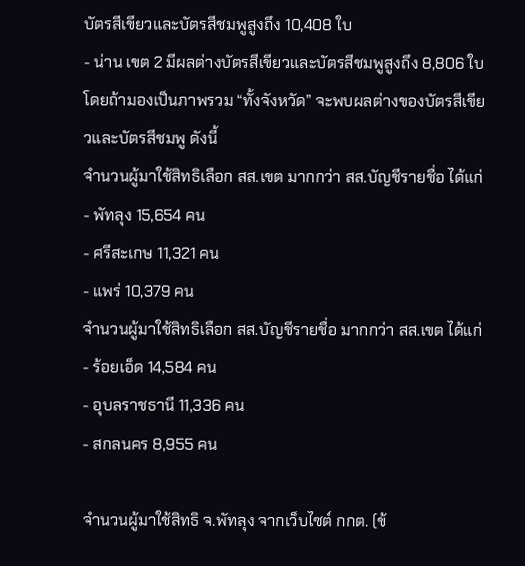บัตรสีเขียวและบัตรสีชมพูสูงถึง 10,408 ใบ
- น่าน เขต 2 มีผลต่างบัตรสีเขียวและบัตรสีชมพูสูงถึง 8,806 ใบ
โดยถ้ามองเป็นภาพรวม “ทั้งจังหวัด” จะพบผลต่างของบัตรสีเขียวและบัตรสีชมพู ดังนี้
จำนวนผู้มาใช้สิทธิเลือก สส.เขต มากกว่า สส.บัญชีรายชื่อ ได้แก่
- พัทลุง 15,654 คน
- ศรีสะเกษ 11,321 คน
- แพร่ 10,379 คน
จำนวนผู้มาใช้สิทธิเลือก สส.บัญชีรายชื่อ มากกว่า สส.เขต ได้แก่
- ร้อยเอ็ด 14,584 คน
- อุบลราชธานี 11,336 คน
- สกลนคร 8,955 คน

จำนวนผู้มาใช้สิทธิ จ.พัทลุง จากเว็บไซต์ กกต. (ข้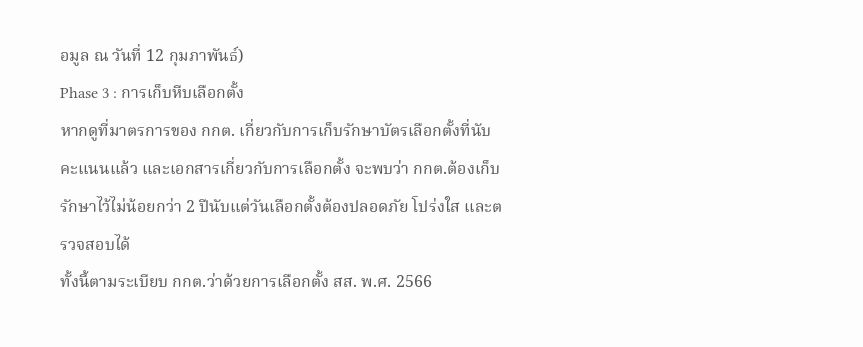อมูล ณ วันที่ 12 กุมภาพันธ์)
Phase 3 : การเก็บหีบเลือกตั้ง
หากดูที่มาตรการของ กกต. เกี่ยวกับการเก็บรักษาบัตรเลือกตั้งที่นับคะแนนแล้ว และเอกสารเกี่ยวกับการเลือกตั้ง จะพบว่า กกต.ต้องเก็บรักษาไว้ไม่น้อยกว่า 2 ปีนับแต่วันเลือกตั้งต้องปลอดภัย โปร่งใส และตรวจสอบได้
ทั้งนี้ตามระเบียบ กกต.ว่าด้วยการเลือกตั้ง สส. พ.ศ. 2566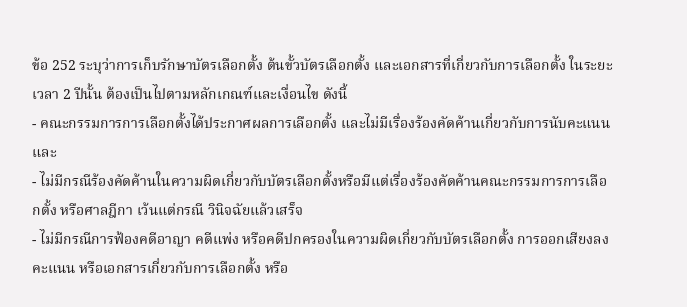ข้อ 252 ระบุว่าการเก็บรักษาบัตรเลือกตั้ง ต้นขั้วบัตรเลือกตั้ง และเอกสารที่เกี่ยวกับการเลือกตั้ง ในระยะเวลา 2 ปีนั้น ต้องเป็นไปตามหลักเกณฑ์และเงื่อนไข ดังนี้
- คณะกรรมการการเลือกตั้งได้ประกาศผลการเลือกตั้ง และไม่มีเรื่องร้องคัดค้านเกี่ยวกับการนับคะแนน และ
- ไม่มีกรณีร้องคัดค้านในความผิดเกี่ยวกับบัตรเลือกตั้งหรือมีแต่เรื่องร้องคัดค้านคณะกรรมการการเลือกตั้ง หรือศาลฎีกา เว้นแต่กรณี วินิจฉัยแล้วเสร็จ
- ไม่มีกรณีการฟ้องคดีอาญา คดีแพ่ง หรือคดีปกครองในความผิดเกี่ยวกับบัตรเลือกตั้ง การออกเสียงลงคะแนน หรือเอกสารเกี่ยวกับการเลือกตั้ง หรือ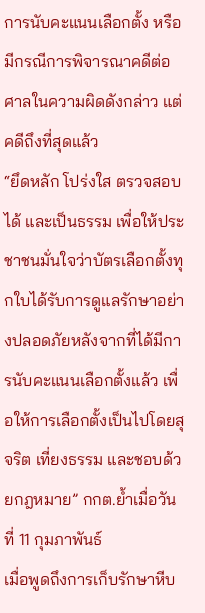การนับคะแนนเลือกตั้ง หรือมีกรณีการพิจารณาคดีต่อศาลในความผิดดังกล่าว แต่คดีถึงที่สุดแล้ว
“ยึดหลัก โปร่งใส ตรวจสอบได้ และเป็นธรรม เพื่อให้ประชาชนมั่นใจว่าบัตรเลือกตั้งทุกใบได้รับการดูแลรักษาอย่างปลอดภัยหลังจากที่ได้มีการนับคะแนนเลือกตั้งแล้ว เพื่อให้การเลือกตั้งเป็นไปโดยสุจริต เที่ยงธรรม และชอบด้วยกฎหมาย” กกต.ย้ำเมื่อวันที่ 11 กุมภาพันธ์
เมื่อพูดถึงการเก็บรักษาหีบ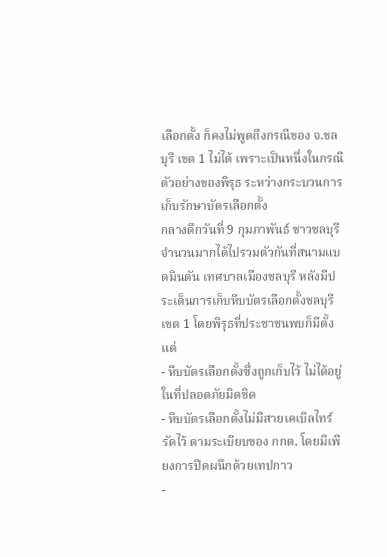เลือกตั้ง ก็คงไม่พูดถึงกรณีของ จ.ชลบุรี เขต 1 ไม่ได้ เพราะเป็นหนึ่งในกรณีตัวอย่างของพิรุธ ระหว่างกระบวนการเก็บรักษาบัตรเลือกตั้ง
กลางดึกวันที่ 9 กุมภาพันธ์ ชาวชลบุรีจำนวนมากได้ไปรวมตัวกันที่สนามแบดมินตัน เทศบาลเมืองชลบุรี หลังมีประเด็นการเก็บหีบบัตรเลือกตั้งชลบุรี เขต 1 โดยพิรุธที่ประชาชนพบก็มีตั้งแต่
- หีบบัตรเลือกตั้งซึ่งถูกเก็บไว้ ไม่ได้อยู่ในที่ปลอดภัยมิดชิด
- หีบบัตรเลือกตั้งไม่มีสายเคเบิลไทร์รัดไว้ ตามระเบียบของ กกต. โดยมีเพียงการปิดผนึกด้วยเทปกาว
-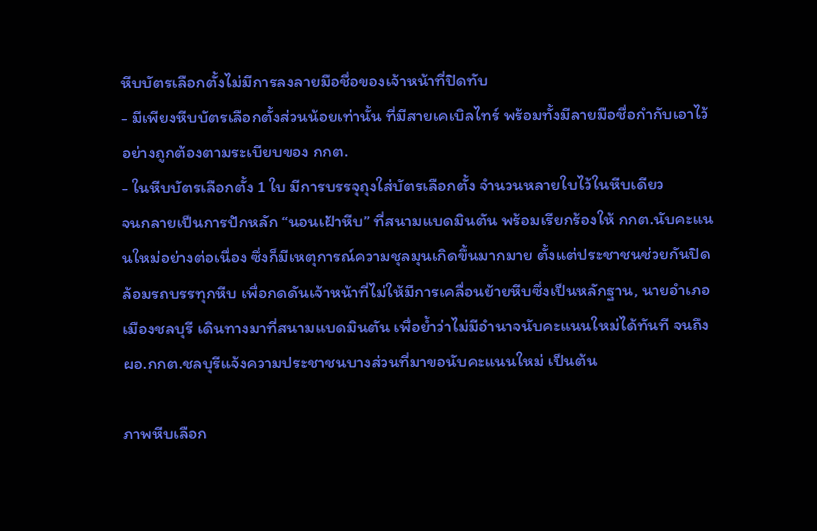หีบบัตรเลือกตั้งไม่มีการลงลายมือชื่อของเจ้าหน้าที่ปิดทับ
- มีเพียงหีบบัตรเลือกตั้งส่วนน้อยเท่านั้น ที่มีสายเคเบิลไทร์ พร้อมทั้งมีลายมือชื่อกำกับเอาไว้ อย่างถูกต้องตามระเบียบของ กกต.
- ในหีบบัตรเลือกตั้ง 1 ใบ มีการบรรจุถุงใส่บัตรเลือกตั้ง จำนวนหลายใบไว้ในหีบเดียว
จนกลายเป็นการปักหลัก “นอนเฝ้าหีบ” ที่สนามแบดมินตัน พร้อมเรียกร้องให้ กกต.นับคะแนนใหม่อย่างต่อเนื่อง ซึ่งก็มีเหตุการณ์ความชุลมุนเกิดขึ้นมากมาย ตั้งแต่ประชาชนช่วยกันปิดล้อมรถบรรทุกหีบ เพื่อกดดันเจ้าหน้าที่ไม่ให้มีการเคลื่อนย้ายหีบซึ่งเป็นหลักฐาน, นายอำเภอเมืองชลบุรี เดินทางมาที่สนามแบดมินตัน เพื่อย้ำว่าไม่มีอำนาจนับคะแนนใหม่ได้ทันที จนถึง ผอ.กกต.ชลบุรีแจ้งความประชาชนบางส่วนที่มาขอนับคะแนนใหม่ เป็นต้น

ภาพหีบเลือก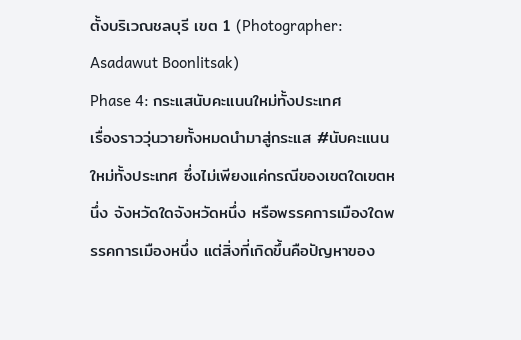ตั้งบริเวณชลบุรี เขต 1 (Photographer: Asadawut Boonlitsak)
Phase 4: กระแสนับคะแนนใหม่ทั้งประเทศ
เรื่องราววุ่นวายทั้งหมดนำมาสู่กระแส #นับคะแนนใหม่ทั้งประเทศ ซึ่งไม่เพียงแค่กรณีของเขตใดเขตหนึ่ง จังหวัดใดจังหวัดหนึ่ง หรือพรรคการเมืองใดพรรคการเมืองหนึ่ง แต่สิ่งที่เกิดขึ้นคือปัญหาของ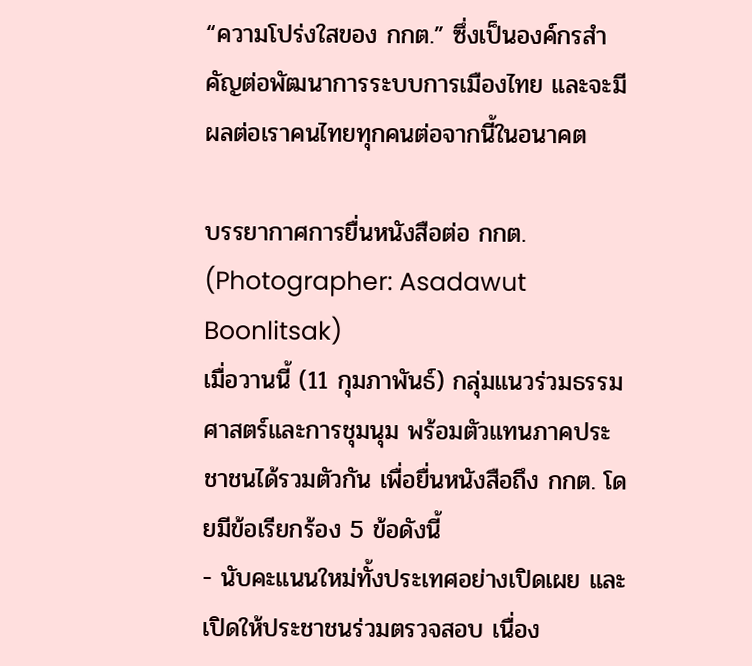“ความโปร่งใสของ กกต.” ซึ่งเป็นองค์กรสำคัญต่อพัฒนาการระบบการเมืองไทย และจะมีผลต่อเราคนไทยทุกคนต่อจากนี้ในอนาคต

บรรยากาศการยื่นหนังสือต่อ กกต. (Photographer: Asadawut Boonlitsak)
เมื่อวานนี้ (11 กุมภาพันธ์) กลุ่มแนวร่วมธรรมศาสตร์และการชุมนุม พร้อมตัวแทนภาคประชาชนได้รวมตัวกัน เพื่อยื่นหนังสือถึง กกต. โดยมีข้อเรียกร้อง 5 ข้อดังนี้
- นับคะแนนใหม่ทั้งประเทศอย่างเปิดเผย และเปิดให้ประชาชนร่วมตรวจสอบ เนื่อง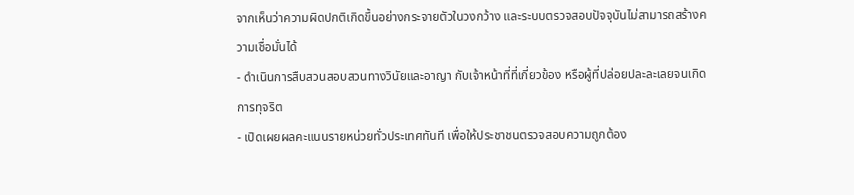จากเห็นว่าความผิดปกติเกิดขึ้นอย่างกระจายตัวในวงกว้าง และระบบตรวจสอบปัจจุบันไม่สามารถสร้างความเชื่อมั่นได้
- ดำเนินการสืบสวนสอบสวนทางวินัยและอาญา กับเจ้าหน้าที่ที่เกี่ยวข้อง หรือผู้ที่ปล่อยปละละเลยจนเกิดการทุจริต
- เปิดเผยผลคะแนนรายหน่วยทั่วประเทศทันที เพื่อให้ประชาชนตรวจสอบความถูกต้อง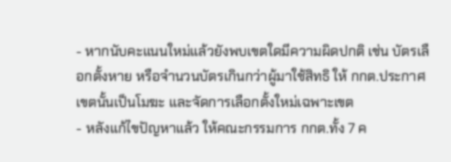- หากนับคะแนนใหม่แล้วยังพบเขตใดมีความผิดปกติ เช่น บัตรเลือกตั้งหาย หรือจำนวนบัตรเกินกว่าผู้มาใช้สิทธิ ให้ กกต.ประกาศเขตนั้นเป็นโมฆะ และจัดการเลือกตั้งใหม่เฉพาะเขต
- หลังแก้ไขปัญหาแล้ว ให้คณะกรรมการ กกต.ทั้ง 7 ค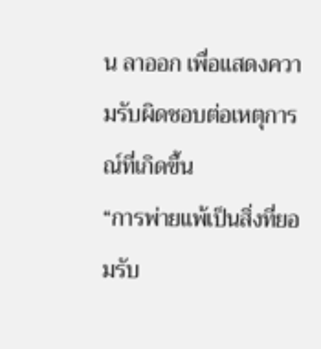น ลาออก เพื่อแสดงความรับผิดชอบต่อเหตุการณ์ที่เกิดขึ้น
“การพ่ายแพ้เป็นสิ่งที่ยอมรับ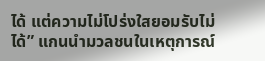ได้ แต่ความไม่โปร่งใสยอมรับไม่ได้” แกนนำมวลชนในเหตุการณ์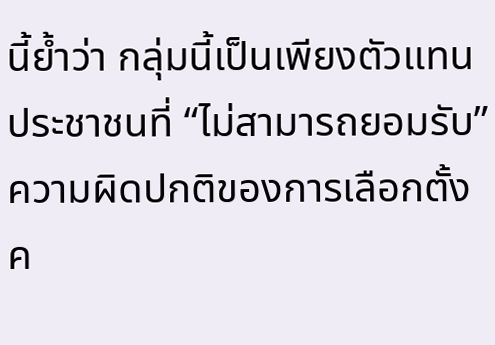นี้ย้ำว่า กลุ่มนี้เป็นเพียงตัวแทนประชาชนที่ “ไม่สามารถยอมรับ” ความผิดปกติของการเลือกตั้งค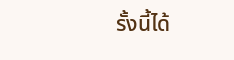รั้งนี้ได้